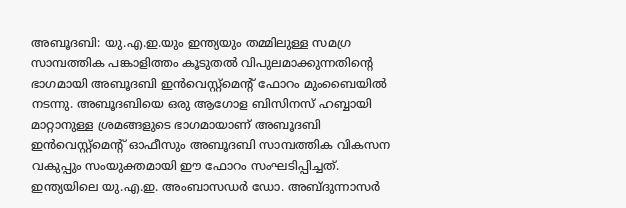അബൂദബി: യു.എ.ഇ.യും ഇന്ത്യയും തമ്മിലുള്ള സമഗ്ര സാമ്പത്തിക പങ്കാളിത്തം കൂടുതൽ വിപുലമാക്കുന്നതിൻ്റെ ഭാഗമായി അബൂദബി ഇൻവെസ്റ്റ്മെൻ്റ് ഫോറം മുംബൈയിൽ നടന്നു. അബൂദബിയെ ഒരു ആഗോള ബിസിനസ് ഹബ്ബായി മാറ്റാനുള്ള ശ്രമങ്ങളുടെ ഭാഗമായാണ് അബൂദബി ഇൻവെസ്റ്റ്മെൻ്റ് ഓഫീസും അബൂദബി സാമ്പത്തിക വികസന വകുപ്പും സംയുക്തമായി ഈ ഫോറം സംഘടിപ്പിച്ചത്. ഇന്ത്യയിലെ യു.എ.ഇ. അംബാസഡർ ഡോ. അബ്ദുന്നാസർ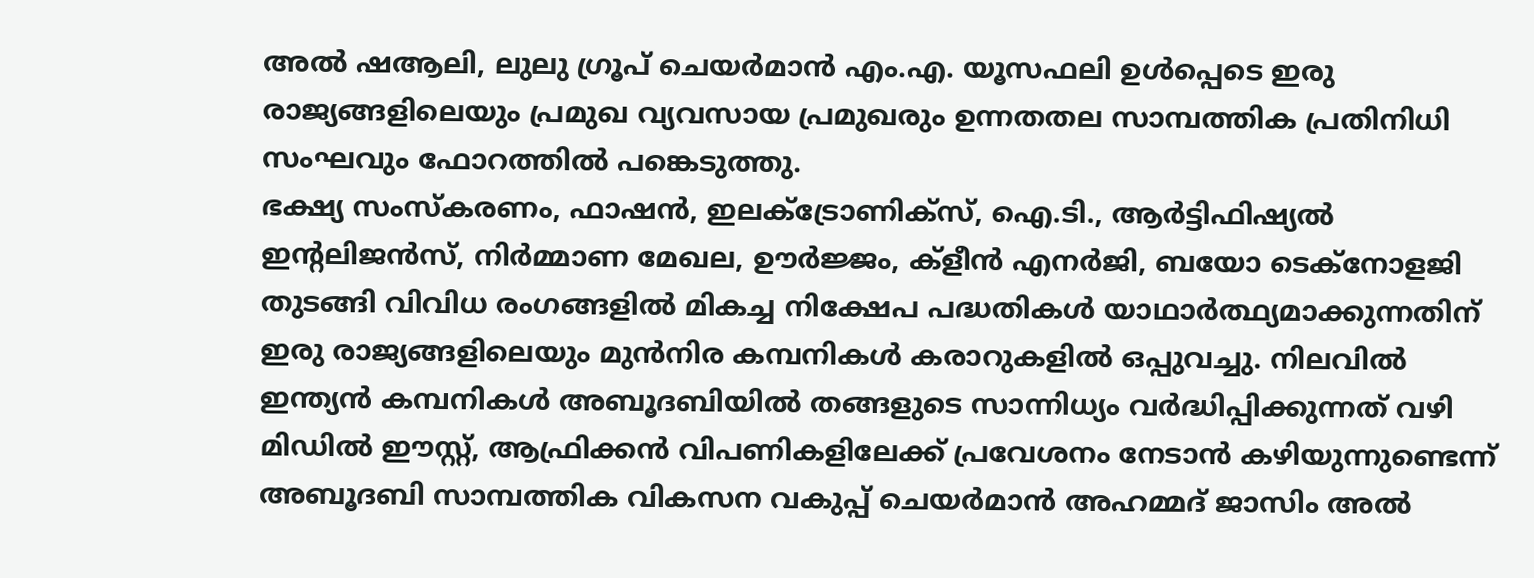അൽ ഷആലി, ലുലു ഗ്രൂപ് ചെയർമാൻ എം.എ. യൂസഫലി ഉൾപ്പെടെ ഇരു രാജ്യങ്ങളിലെയും പ്രമുഖ വ്യവസായ പ്രമുഖരും ഉന്നതതല സാമ്പത്തിക പ്രതിനിധി സംഘവും ഫോറത്തിൽ പങ്കെടുത്തു.
ഭക്ഷ്യ സംസ്കരണം, ഫാഷൻ, ഇലക്ട്രോണിക്സ്, ഐ.ടി., ആർട്ടിഫിഷ്യൽ ഇൻ്റലിജൻസ്, നിർമ്മാണ മേഖല, ഊർജ്ജം, ക്ളീൻ എനർജി, ബയോ ടെക്നോളജി തുടങ്ങി വിവിധ രംഗങ്ങളിൽ മികച്ച നിക്ഷേപ പദ്ധതികൾ യാഥാർത്ഥ്യമാക്കുന്നതിന് ഇരു രാജ്യങ്ങളിലെയും മുൻനിര കമ്പനികൾ കരാറുകളിൽ ഒപ്പുവച്ചു. നിലവിൽ ഇന്ത്യൻ കമ്പനികൾ അബൂദബിയിൽ തങ്ങളുടെ സാന്നിധ്യം വർദ്ധിപ്പിക്കുന്നത് വഴി മിഡിൽ ഈസ്റ്റ്, ആഫ്രിക്കൻ വിപണികളിലേക്ക് പ്രവേശനം നേടാൻ കഴിയുന്നുണ്ടെന്ന് അബൂദബി സാമ്പത്തിക വികസന വകുപ്പ് ചെയർമാൻ അഹമ്മദ് ജാസിം അൽ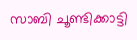സാബി ചൂണ്ടിക്കാട്ടി